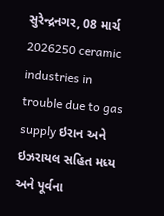સુરેન્દ્રનગર, 08 માર્ચ 2026250 ceramic industries in trouble due to gas supply ઇરાન અને ઇઝરાયલ સહિત મધ્ય અને પૂર્વના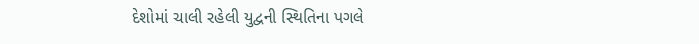દેશોમાં ચાલી રહેલી યુદ્વની સ્થિતિના પગલે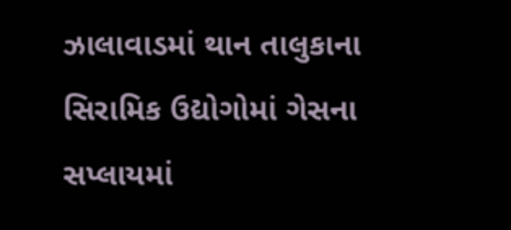ઝાલાવાડમાં થાન તાલુકાના સિરામિક ઉદ્યોગોમાં ગેસના સપ્લાયમાં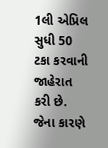1લી એપ્રિલ સુધી 50 ટકા કરવાની જાહેરાત કરી છે. જેના કારણે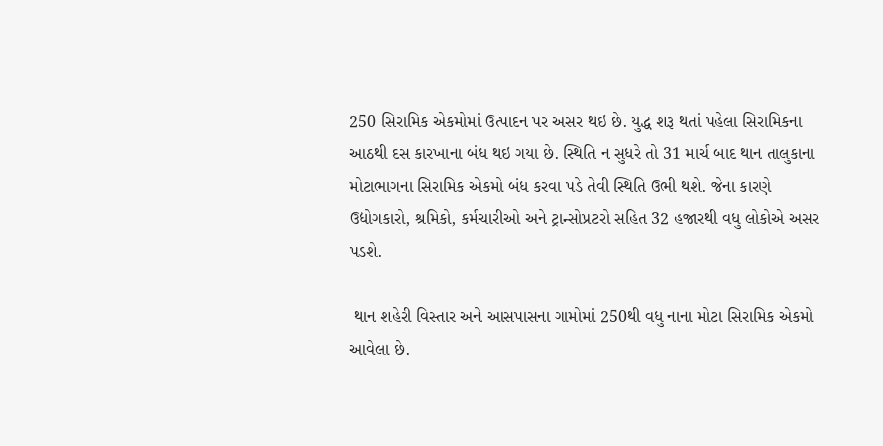250 સિરામિક એકમોમાં ઉત્પાદન પર અસર થઇ છે. યુદ્ધ શરૂ થતાં પહેલા સિરામિકના આઠથી દસ કારખાના બંધ થઇ ગયા છે. સ્થિતિ ન સુધરે તો 31 માર્ચ બાદ થાન તાલુકાના મોટાભાગના સિરામિક એકમો બંધ કરવા પડે તેવી સ્થિતિ ઉભી થશે. જેના કારણે ઉદ્યોગકારો, શ્રમિકો, કર્મચારીઓ અને ટ્રાન્સોપ્રટરો સહિત 32 હજારથી વધુ લોકોએ અસર પડશે.

 થાન શહેરી વિસ્તાર અને આસપાસના ગામોમાં 250થી વધુ નાના મોટા સિરામિક એકમો આવેલા છે.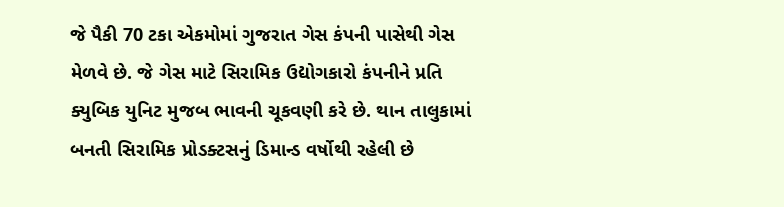જે પૈકી 70 ટકા એકમોમાં ગુજરાત ગેસ કંપની પાસેથી ગેસ મેળવે છે. જે ગેસ માટે સિરામિક ઉદ્યોગકારો કંપનીને પ્રતિ ક્યુબિક યુનિટ મુજબ ભાવની ચૂકવણી કરે છે. થાન તાલુકામાં બનતી સિરામિક પ્રોડક્ટસનું ડિમાન્ડ વર્ષોથી રહેલી છે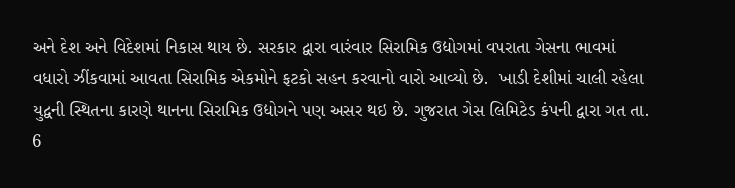અને દેશ અને વિદેશમાં નિકાસ થાય છે. સરકાર દ્વારા વારંવાર સિરામિક ઉદ્યોગમાં વપરાતા ગેસના ભાવમાં વધારો ઝીંકવામાં આવતા સિરામિક એકમોને ફટકો સહન કરવાનો વારો આવ્યો છે.  ખાડી દેશીમાં ચાલી રહેલા યુદ્વની સ્થિતના કારણે થાનના સિરામિક ઉદ્યોગને પણ અસર થઇ છે. ગુજરાત ગેસ લિમિટેડ કંપની દ્વારા ગત તા. 6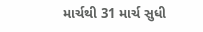માર્ચથી 31 માર્ચ સુધી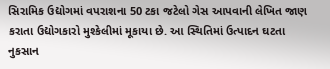સિરામિક ઉદ્યોગમાં વપરાશના 50 ટકા જટેલો ગેસ આપવાની લેખિત જાણ કરાતા ઉદ્યોગકારો મુશ્કેલીમાં મૂકાયા છે. આ સ્થિતિમાં ઉત્પાદન ઘટતા નુકસાન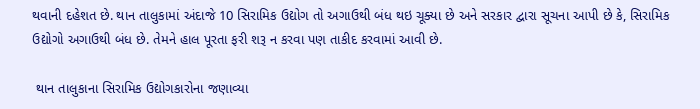થવાની દહેશત છે. થાન તાલુકામાં અંદાજે 10 સિરામિક ઉદ્યોગ તો અગાઉથી બંધ થઇ ચૂક્યા છે અને સરકાર દ્વારા સૂચના આપી છે કે, સિરામિક ઉદ્યોગો અગાઉથી બંધ છે. તેમને હાલ પૂરતા ફરી શરૂ ન કરવા પણ તાકીદ કરવામાં આવી છે.

 થાન તાલુકાના સિરામિક ઉદ્યોગકારોના જણાવ્યા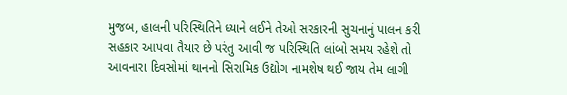મુજબ, હાલની પરિસ્થિતિને ધ્યાને લઈને તેઓ સરકારની સુચનાનું પાલન કરી સહકાર આપવા તૈયાર છે પરંતુ આવી જ પરિસ્થિતિ લાંબો સમય રહેશે તો આવનારા દિવસોમાં થાનનો સિરામિક ઉદ્યોગ નામશેષ થઈ જાય તેમ લાગી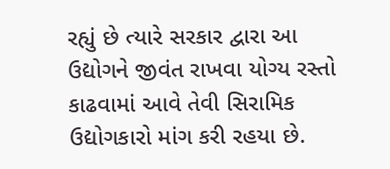રહ્યું છે ત્યારે સરકાર દ્વારા આ ઉદ્યોગને જીવંત રાખવા યોગ્ય રસ્તો કાઢવામાં આવે તેવી સિરામિક ઉદ્યોગકારો માંગ કરી રહયા છે.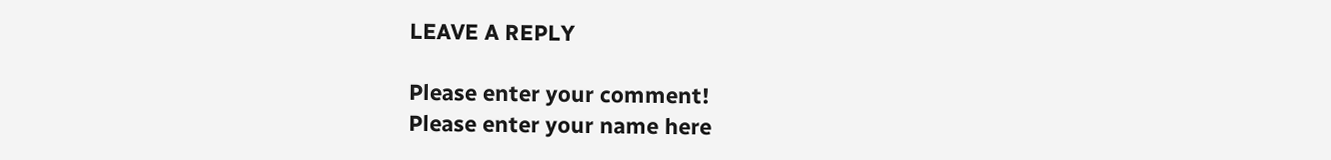LEAVE A REPLY

Please enter your comment!
Please enter your name here